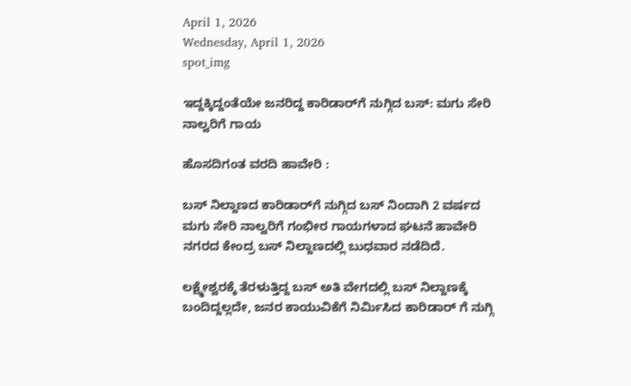April 1, 2026
Wednesday, April 1, 2026
spot_img

ಇದ್ದಕ್ಕಿದ್ದಂತೆಯೇ ಜನರಿದ್ದ ಕಾರಿಡಾರ್‌ಗೆ ನುಗ್ಗಿದ ಬಸ್‌: ಮಗು ಸೇರಿ ನಾಲ್ವರಿಗೆ ಗಾಯ

ಹೊಸದಿಗಂತ ವರದಿ ಹಾವೇರಿ :

ಬಸ್ ನಿಲ್ದಾಣದ ಕಾರಿಡಾರ್‌ಗೆ ನುಗ್ಗಿದ ಬಸ್ ನಿಂದಾಗಿ 2 ವರ್ಷದ ಮಗು ಸೇರಿ ನಾಲ್ವರಿಗೆ ಗಂಭೀರ ಗಾಯಗಳಾದ ಘಟನೆ ಹಾವೇರಿ ನಗರದ ಕೇಂದ್ರ ಬಸ್ ನಿಲ್ದಾಣದಲ್ಲಿ ಬುಧವಾರ ನಡೆದಿದೆ.

ಲಕ್ಷ್ಮೇಶ್ವರಕ್ಕೆ ತೆರಳುತ್ತಿದ್ದ ಬಸ್ ಅತಿ ವೇಗದಲ್ಲಿ ಬಸ್ ನಿಲ್ದಾಣಕ್ಕೆ ಬಂದಿದ್ದಲ್ಲದೇ, ಜನರ ಕಾಯುವಿಕೆಗೆ ನಿರ್ಮಿಸಿದ ಕಾರಿಡಾರ್ ಗೆ ನುಗ್ಗಿ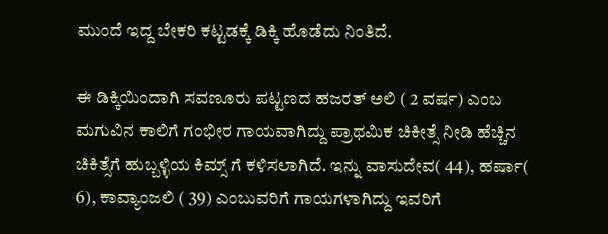ಮುಂದೆ ಇದ್ದ ಬೇಕರಿ ಕಟ್ಟಡಕ್ಕೆ ಡಿಕ್ಕಿ ಹೊಡೆದು ನಿಂತಿದೆ.

ಈ ಡಿಕ್ಕಿಯಿಂದಾಗಿ ಸವಣೂರು ಪಟ್ಟಣದ ಹಜರತ್ ಅಲಿ ( 2 ವರ್ಷ) ಎಂಬ ಮಗುವಿನ ಕಾಲಿಗೆ ಗಂಭೀರ ಗಾಯವಾಗಿದ್ದು ಪ್ರಾಥಮಿಕ ಚಿಕೀತ್ಸೆ ನೀಡಿ ಹೆಚ್ಚಿನ ಚಿಕಿತ್ಸೆಗೆ ಹುಬ್ಬಳ್ಳಿಯ ಕಿಮ್ಸ್ ಗೆ ಕಳಿಸಲಾಗಿದೆ. ಇನ್ನು ವಾಸುದೇವ( 44), ಹರ್ಷಾ( 6), ಕಾವ್ಯಾಂಜಲಿ ( 39) ಎಂಬುವರಿಗೆ ಗಾಯಗಳಾಗಿದ್ದು ಇವರಿಗೆ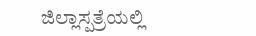ಜಿಲ್ಲಾಸ್ಪತ್ರೆಯಲ್ಲಿ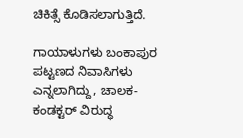ಚಿಕಿತ್ಸೆ ಕೊಡಿಸಲಾಗುತ್ತಿದೆ.

ಗಾಯಾಳುಗಳು ಬಂಕಾಪುರ ಪಟ್ಟಣದ ನಿವಾಸಿಗಳು ಎನ್ನಲಾಗಿದ್ದು, ಚಾಲಕ-ಕಂಡಕ್ಟರ್ ವಿರುದ್ಧ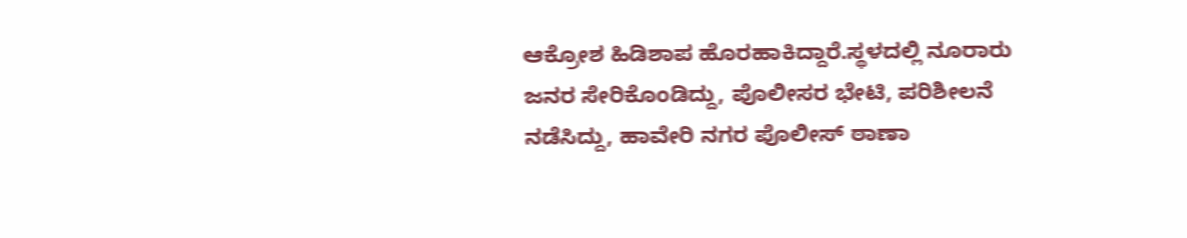ಆಕ್ರೋಶ ಹಿಡಿಶಾಪ ಹೊರಹಾಕಿದ್ದಾರೆ.ಸ್ಥಳದಲ್ಲಿ ನೂರಾರು ಜನರ ಸೇರಿಕೊಂಡಿದ್ದು, ಪೊಲೀಸರ ಭೇಟಿ, ಪರಿಶೀಲನೆ ನಡೆಸಿದ್ದು, ಹಾವೇರಿ ನಗರ ಪೊಲೀಸ್ ಠಾಣಾ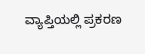ವ್ಯಾಪ್ತಿಯಲ್ಲಿ ಪ್ರಕರಣ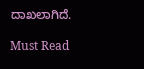ದಾಖಲಾಗಿದೆ.

Must Read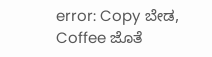error: Copy ಬೇಡ, Coffee ಜೊತೆ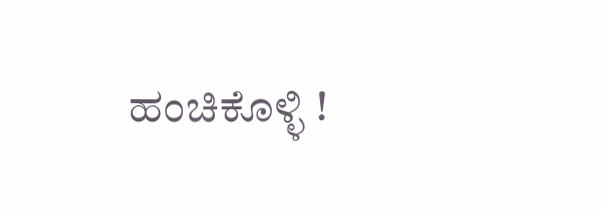ಹಂಚಿಕೊಳ್ಳಿ !